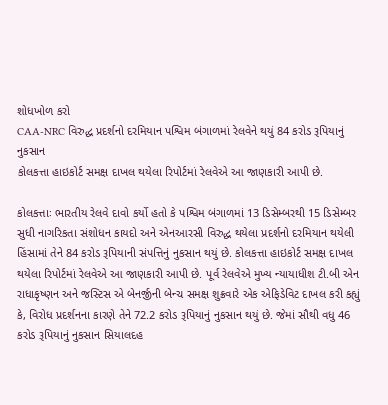શોધખોળ કરો
CAA-NRC વિરુદ્ધ પ્રદર્શનો દરમિયાન પશ્વિમ બંગાળમાં રેલવેને થયું 84 કરોડ રૂપિયાનું નુકસાન
કોલકત્તા હાઇકોર્ટ સમક્ષ દાખલ થયેલા રિપોર્ટમાં રેલવેએ આ જાણકારી આપી છે.

કોલકત્તાઃ ભારતીય રેલવે દાવો કર્યો હતો કે પશ્વિમ બંગાળમાં 13 ડિસેમ્બરથી 15 ડિસેમ્બર સુધી નાગરિકતા સંશોધન કાયદો અને એનઆરસી વિરુદ્ધ થયેલા પ્રદર્શનો દરમિયાન થયેલી હિંસામાં તેને 84 કરોડ રૂપિયાની સંપત્તિનું નુકસાન થયું છે. કોલકત્તા હાઇકોર્ટ સમક્ષ દાખલ થયેલા રિપોર્ટમાં રેલવેએ આ જાણકારી આપી છે. પૂર્વ રેલવેએ મુખ્ય ન્યાયાધીશ ટી.બી એન રાધાકૃષ્ણન અને જસ્ટિસ એ બેનર્જીની બેન્ચ સમક્ષ શુક્રવારે એક એફિડેવિટ દાખલ કરી કહ્યું કે, વિરોધ પ્રદર્શનના કારણે તેને 72.2 કરોડ રૂપિયાનું નુકસાન થયું છે. જેમાં સૌથી વધુ 46 કરોડ રૂપિયાનું નુકસાન સિયાલદહ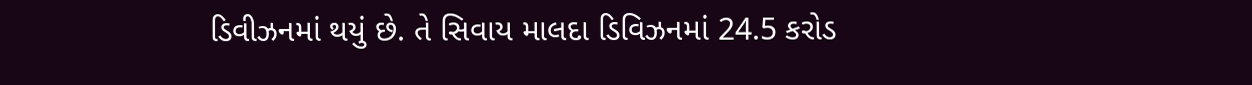ડિવીઝનમાં થયું છે. તે સિવાય માલદા ડિવિઝનમાં 24.5 કરોડ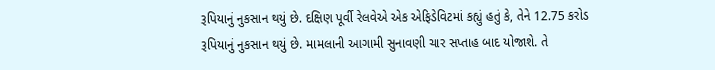રૂપિયાનું નુકસાન થયું છે. દક્ષિણ પૂર્વી રેલવેએ એક એફિડેવિટમાં કહ્યું હતું કે, તેને 12.75 કરોડ રૂપિયાનું નુકસાન થયું છે. મામલાની આગામી સુનાવણી ચાર સપ્તાહ બાદ યોજાશે. તે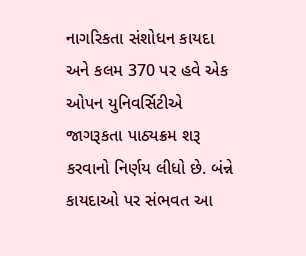નાગરિકતા સંશોધન કાયદા અને કલમ 370 પર હવે એક ઓપન યુનિવર્સિટીએ જાગરૂકતા પાઠ્યક્રમ શરૂ કરવાનો નિર્ણય લીધો છે. બંન્ને કાયદાઓ પર સંભવત આ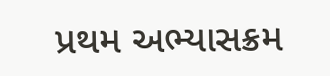પ્રથમ અભ્યાસક્રમ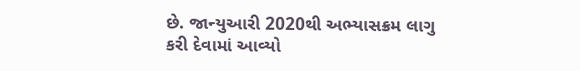છે. જાન્યુઆરી 2020થી અભ્યાસક્રમ લાગુ કરી દેવામાં આવ્યો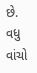છે.
વધુ વાંચો